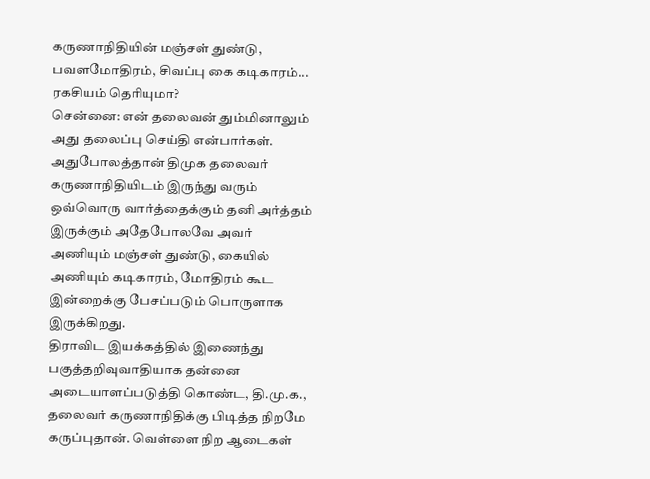கருணாநிதியின் மஞ்சள் துண்டு, பவளமோதிரம், சிவப்பு கை கடிகாரம்... ரகசியம் தெரியுமா?
சென்னை: என் தலைவன் தும்மினாலும் அது தலைப்பு செய்தி என்பார்கள். அதுபோலத்தான் திமுக தலைவர் கருணாநிதியிடம் இருந்து வரும் ஒவ்வொரு வார்த்தைக்கும் தனி அர்த்தம் இருக்கும் அதேபோலவே அவர் அணியும் மஞ்சள் துண்டு, கையில் அணியும் கடிகாரம், மோதிரம் கூட இன்றைக்கு பேசப்படும் பொருளாக இருக்கிறது.
திராவிட இயக்கத்தில் இணைந்து பகுத்தறிவுவாதியாக தன்னை அடையாளப்படுத்தி கொண்ட, தி.மு.க., தலைவர் கருணாநிதிக்கு பிடித்த நிறமே கருப்புதான். வெள்ளை நிற ஆடைகள்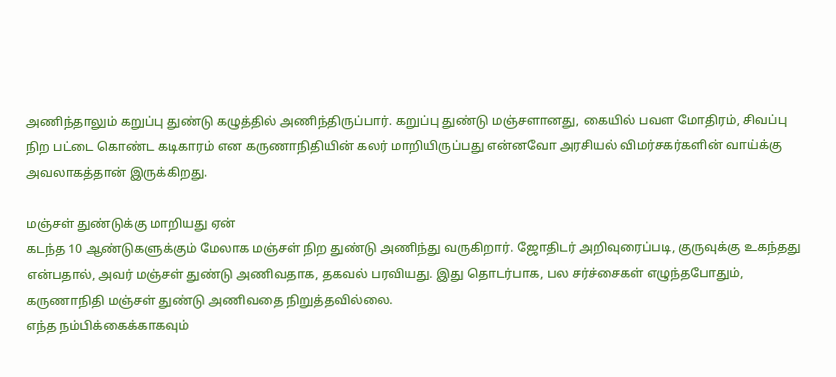அணிந்தாலும் கறுப்பு துண்டு கழுத்தில் அணிந்திருப்பார். கறுப்பு துண்டு மஞ்சளானது, கையில் பவள மோதிரம், சிவப்பு நிற பட்டை கொண்ட கடிகாரம் என கருணாநிதியின் கலர் மாறியிருப்பது என்னவோ அரசியல் விமர்சகர்களின் வாய்க்கு அவலாகத்தான் இருக்கிறது.

மஞ்சள் துண்டுக்கு மாறியது ஏன்
கடந்த 10 ஆண்டுகளுக்கும் மேலாக மஞ்சள் நிற துண்டு அணிந்து வருகிறார். ஜோதிடர் அறிவுரைப்படி, குருவுக்கு உகந்தது என்பதால், அவர் மஞ்சள் துண்டு அணிவதாக, தகவல் பரவியது. இது தொடர்பாக, பல சர்ச்சைகள் எழுந்தபோதும், கருணாநிதி மஞ்சள் துண்டு அணிவதை நிறுத்தவில்லை.
எந்த நம்பிக்கைக்காகவும்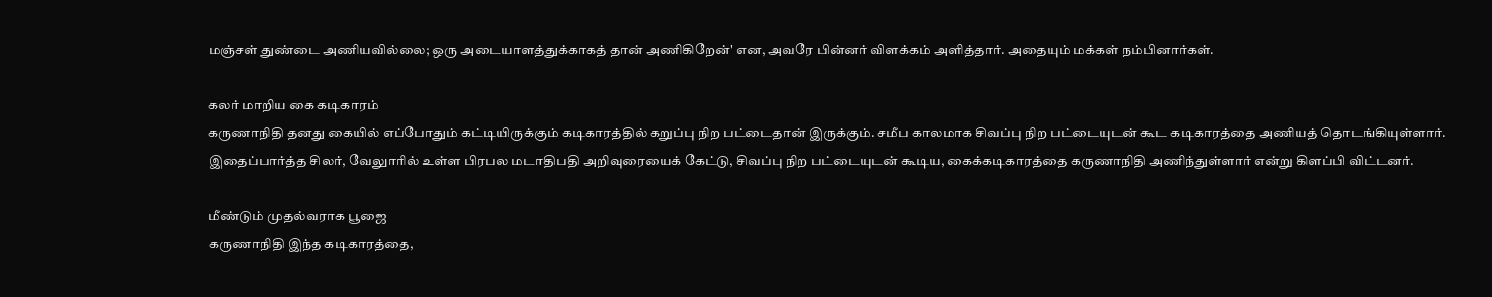மஞ்சள் துண்டை அணியவில்லை; ஒரு அடையாளத்துக்காகத் தான் அணிகிறேன்' என, அவரே பின்னர் விளக்கம் அளித்தார். அதையும் மக்கள் நம்பினார்கள்.

கலர் மாறிய கை கடிகாரம்
கருணாநிதி தனது கையில் எப்போதும் கட்டியிருக்கும் கடிகாரத்தில் கறுப்பு நிற பட்டைதான் இருக்கும். சமீப காலமாக சிவப்பு நிற பட்டையுடன் கூட கடிகாரத்தை அணியத் தொடங்கியுள்ளார். இதைப்பார்த்த சிலர், வேலுாரில் உள்ள பிரபல மடாதிபதி அறிவுரையைக் கேட்டு, சிவப்பு நிற பட்டையுடன் கூடிய, கைக்கடிகாரத்தை கருணாநிதி அணிந்துள்ளார் என்று கிளப்பி விட்டனர்.

மீண்டும் முதல்வராக பூஜை
கருணாநிதி இந்த கடிகாரத்தை,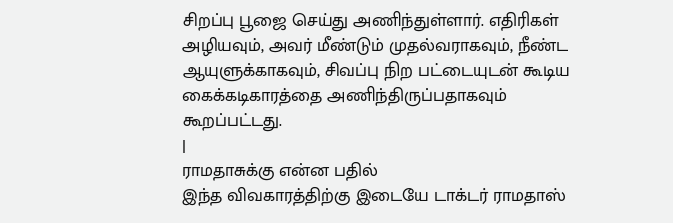சிறப்பு பூஜை செய்து அணிந்துள்ளார். எதிரிகள் அழியவும், அவர் மீண்டும் முதல்வராகவும், நீண்ட ஆயுளுக்காகவும், சிவப்பு நிற பட்டையுடன் கூடிய கைக்கடிகாரத்தை அணிந்திருப்பதாகவும் கூறப்பட்டது.
|
ராமதாசுக்கு என்ன பதில்
இந்த விவகாரத்திற்கு இடையே டாக்டர் ராமதாஸ்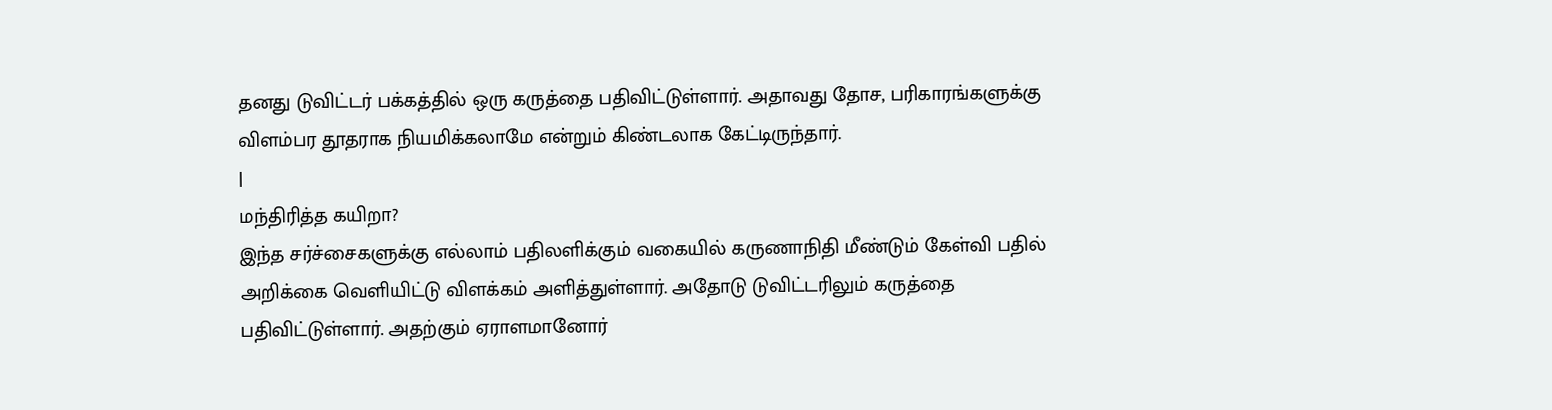தனது டுவிட்டர் பக்கத்தில் ஒரு கருத்தை பதிவிட்டுள்ளார். அதாவது தோச, பரிகாரங்களுக்கு விளம்பர தூதராக நியமிக்கலாமே என்றும் கிண்டலாக கேட்டிருந்தார்.
|
மந்திரித்த கயிறா?
இந்த சர்ச்சைகளுக்கு எல்லாம் பதிலளிக்கும் வகையில் கருணாநிதி மீண்டும் கேள்வி பதில் அறிக்கை வெளியிட்டு விளக்கம் அளித்துள்ளார். அதோடு டுவிட்டரிலும் கருத்தை பதிவிட்டுள்ளார். அதற்கும் ஏராளமானோர்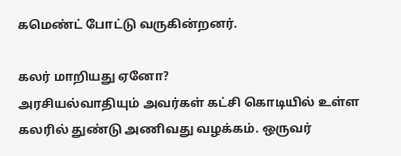கமெண்ட் போட்டு வருகின்றனர்.

கலர் மாறியது ஏனோ?
அரசியல்வாதியும் அவர்கள் கட்சி கொடியில் உள்ள கலரில் துண்டு அணிவது வழக்கம். ஒருவர்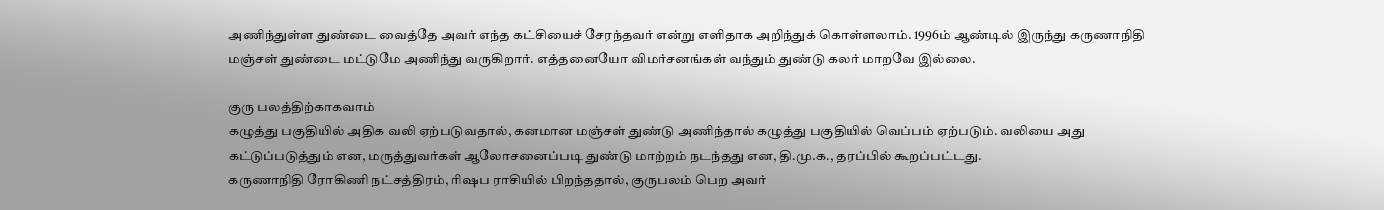அணிந்துள்ள துண்டை வைத்தே அவர் எந்த கட்சியைச் சேரந்தவர் என்று எளிதாக அறிந்துக் கொள்ளலாம். 1996ம் ஆண்டில் இருந்து கருணாநிதி மஞ்சள் துண்டை மட்டுமே அணிந்து வருகிறார். எத்தனையோ விமர்சனங்கள் வந்தும் துண்டு கலர் மாறவே இல்லை.

குரு பலத்திற்காகவாம்
கழுத்து பகுதியில் அதிக வலி ஏற்படுவதால், கனமான மஞ்சள் துண்டு அணிந்தால் கழுத்து பகுதியில் வெப்பம் ஏற்படும். வலியை அது கட்டுப்படுத்தும் என, மருத்துவர்கள் ஆலோசனைப்படி துண்டு மாற்றம் நடந்தது என, தி.மு.க., தரப்பில் கூறப்பட்டது.
கருணாநிதி ரோகிணி நட்சத்திரம், ரிஷப ராசியில் பிறந்ததால், குருபலம் பெற அவர்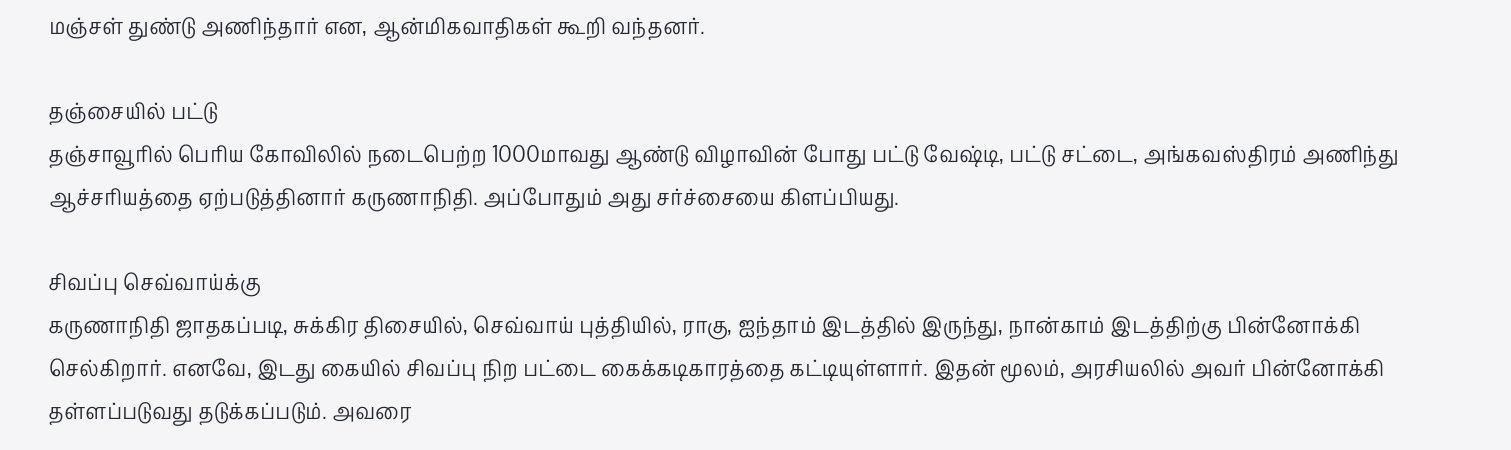மஞ்சள் துண்டு அணிந்தார் என, ஆன்மிகவாதிகள் கூறி வந்தனர்.

தஞ்சையில் பட்டு
தஞ்சாவூரில் பெரிய கோவிலில் நடைபெற்ற 1000மாவது ஆண்டு விழாவின் போது பட்டு வேஷ்டி, பட்டு சட்டை, அங்கவஸ்திரம் அணிந்து ஆச்சரியத்தை ஏற்படுத்தினார் கருணாநிதி. அப்போதும் அது சர்ச்சையை கிளப்பியது.

சிவப்பு செவ்வாய்க்கு
கருணாநிதி ஜாதகப்படி, சுக்கிர திசையில், செவ்வாய் புத்தியில், ராகு, ஐந்தாம் இடத்தில் இருந்து, நான்காம் இடத்திற்கு பின்னோக்கி செல்கிறார். எனவே, இடது கையில் சிவப்பு நிற பட்டை கைக்கடிகாரத்தை கட்டியுள்ளார். இதன் மூலம், அரசியலில் அவர் பின்னோக்கி தள்ளப்படுவது தடுக்கப்படும். அவரை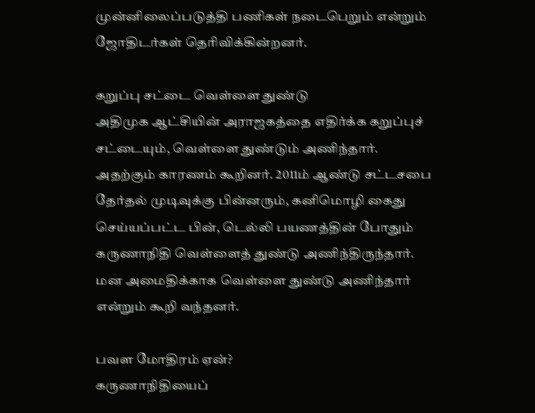முன்னிலைப்படுத்தி பணிகள் நடைபெறும் என்றும் ஜோதிடர்கள் தெரிவிக்கின்றனர்.

கறுப்பு சட்டை வெள்ளை துண்டு
அதிமுக ஆட்சியின் அராஜகத்தை எதிர்க்க கறுப்புச் சட்டையும், வெள்ளை துண்டும் அணிந்தார். அதற்கும் காரணம் கூறினர். 2011ம் ஆண்டு சட்டசபை தேர்தல் முடிவுக்கு பின்னரும், கனிமொழி கைது செய்யப்பட்ட பின், டெல்லி பயணத்தின் போதும் கருணாநிதி வெள்ளைத் துண்டு அணிந்திருந்தார். மன அமைதிக்காக வெள்ளை துண்டு அணிந்தார் என்றும் கூறி வந்தனர்.

பவள மோதிரம் ஏன்?
கருணாநிதியைப்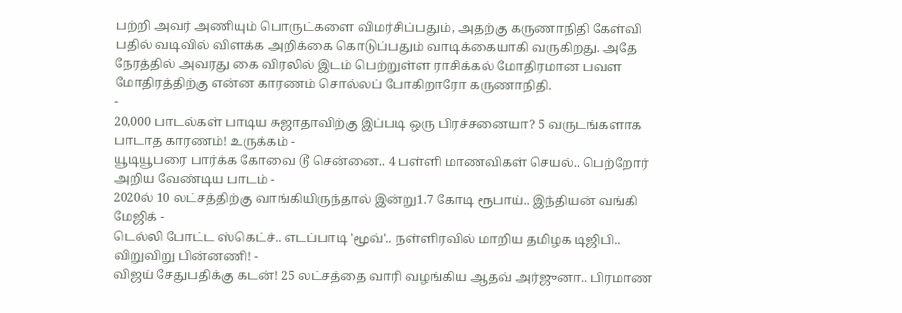பற்றி அவர் அணியும் பொருட்களை விமர்சிப்பதும், அதற்கு கருணாநிதி கேள்வி பதில் வடிவில் விளக்க அறிக்கை கொடுப்பதும் வாடிக்கையாகி வருகிறது. அதே நேரத்தில் அவரது கை விரலில் இடம் பெற்றுள்ள ராசிக்கல் மோதிரமான பவள மோதிரத்திற்கு என்ன காரணம் சொல்லப் போகிறாரோ கருணாநிதி.
-
20,000 பாடல்கள் பாடிய சுஜாதாவிற்கு இப்படி ஒரு பிரச்சனையா? 5 வருடங்களாக பாடாத காரணம்! உருக்கம் -
யூடியூபரை பார்க்க கோவை டூ சென்னை.. 4 பள்ளி மாணவிகள் செயல்.. பெற்றோர் அறிய வேண்டிய பாடம் -
2020ல் 10 லட்சத்திற்கு வாங்கியிருந்தால் இன்று1.7 கோடி ரூபாய்.. இந்தியன் வங்கி மேஜிக் -
டெல்லி போட்ட ஸ்கெட்ச்.. எடப்பாடி 'மூவ்'.. நள்ளிரவில் மாறிய தமிழக டிஜிபி.. விறுவிறு பின்னணி! -
விஜய் சேதுபதிக்கு கடன்! 25 லட்சத்தை வாரி வழங்கிய ஆதவ் அர்ஜுனா.. பிரமாண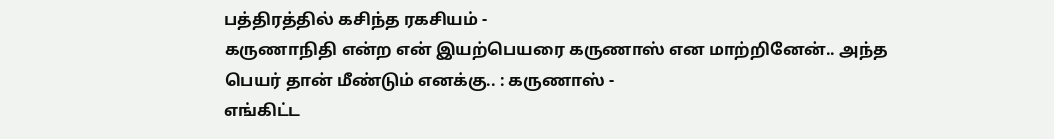பத்திரத்தில் கசிந்த ரகசியம் -
கருணாநிதி என்ற என் இயற்பெயரை கருணாஸ் என மாற்றினேன்.. அந்த பெயர் தான் மீண்டும் எனக்கு.. : கருணாஸ் -
எங்கிட்ட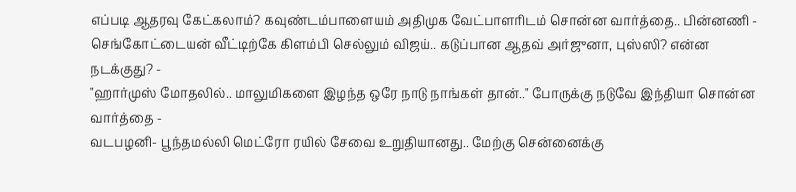எப்படி ஆதரவு கேட்கலாம்? கவுண்டம்பாளையம் அதிமுக வேட்பாளரிடம் சொன்ன வார்த்தை.. பின்னணி -
செங்கோட்டையன் வீட்டிற்கே கிளம்பி செல்லும் விஜய்.. கடுப்பான ஆதவ் அர்ஜுனா, புஸ்ஸி? என்ன நடக்குது? -
"ஹார்முஸ் மோதலில்.. மாலுமிகளை இழந்த ஒரே நாடு நாங்கள் தான்.." போருக்கு நடுவே இந்தியா சொன்ன வார்த்தை -
வடபழனி- பூந்தமல்லி மெட்ரோ ரயில் சேவை உறுதியானது.. மேற்கு சென்னைக்கு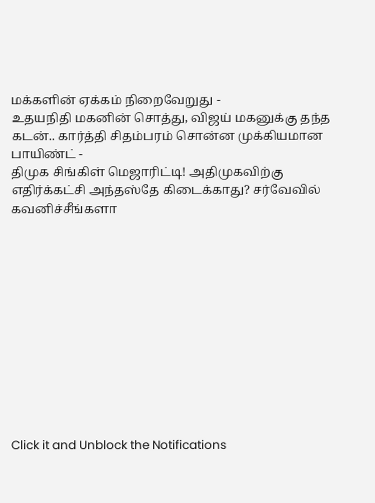மக்களின் ஏக்கம் நிறைவேறுது -
உதயநிதி மகனின் சொத்து, விஜய் மகனுக்கு தந்த கடன்.. கார்த்தி சிதம்பரம் சொன்ன முக்கியமான பாயிண்ட் -
திமுக சிங்கிள் மெஜாரிட்டி! அதிமுகவிற்கு எதிர்க்கட்சி அந்தஸ்தே கிடைக்காது? சர்வேவில் கவனிச்சீங்களா












Click it and Unblock the Notifications